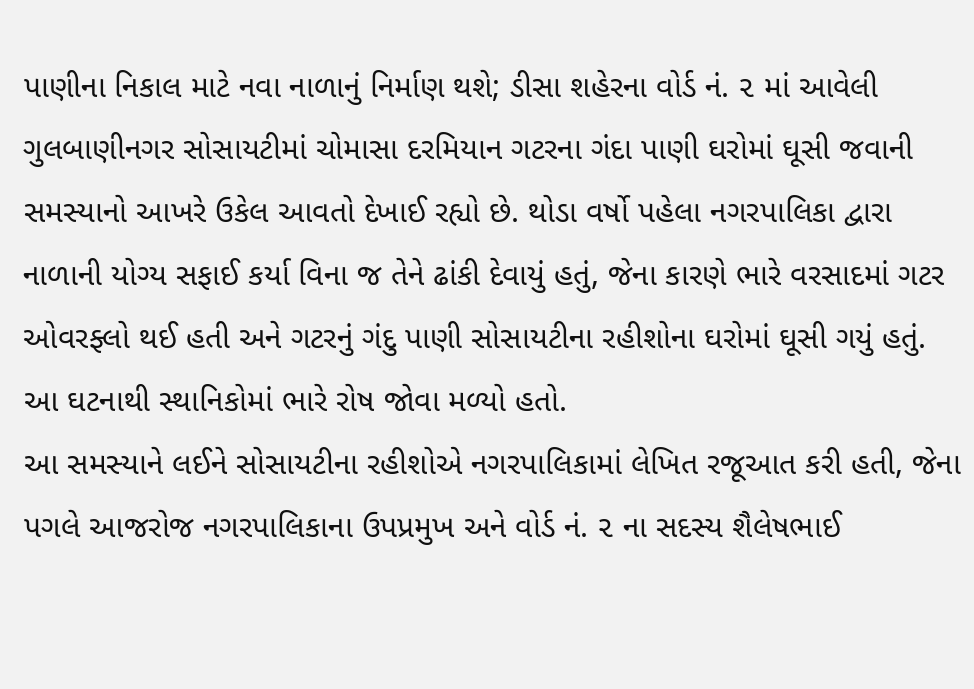પાણીના નિકાલ માટે નવા નાળાનું નિર્માણ થશે; ડીસા શહેરના વોર્ડ નં. ૨ માં આવેલી ગુલબાણીનગર સોસાયટીમાં ચોમાસા દરમિયાન ગટરના ગંદા પાણી ઘરોમાં ઘૂસી જવાની સમસ્યાનો આખરે ઉકેલ આવતો દેખાઈ રહ્યો છે. થોડા વર્ષો પહેલા નગરપાલિકા દ્વારા નાળાની યોગ્ય સફાઈ કર્યા વિના જ તેને ઢાંકી દેવાયું હતું, જેના કારણે ભારે વરસાદમાં ગટર ઓવરફ્લો થઈ હતી અને ગટરનું ગંદુ પાણી સોસાયટીના રહીશોના ઘરોમાં ઘૂસી ગયું હતું. આ ઘટનાથી સ્થાનિકોમાં ભારે રોષ જોવા મળ્યો હતો.
આ સમસ્યાને લઈને સોસાયટીના રહીશોએ નગરપાલિકામાં લેખિત રજૂઆત કરી હતી, જેના પગલે આજરોજ નગરપાલિકાના ઉપપ્રમુખ અને વોર્ડ નં. ૨ ના સદસ્ય શૈલેષભાઈ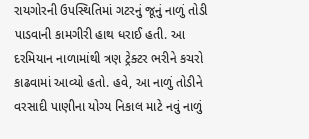રાયગોરની ઉપસ્થિતિમાં ગટરનું જૂનું નાળું તોડી પાડવાની કામગીરી હાથ ધરાઈ હતી. આ દરમિયાન નાળામાંથી ત્રણ ટ્રેક્ટર ભરીને કચરો કાઢવામાં આવ્યો હતો. હવે, આ નાળું તોડીને વરસાદી પાણીના યોગ્ય નિકાલ માટે નવું નાળું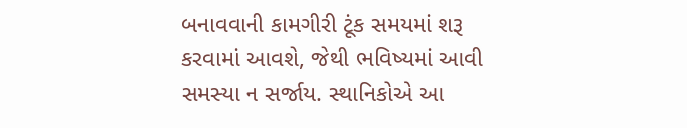બનાવવાની કામગીરી ટૂંક સમયમાં શરૂ કરવામાં આવશે, જેથી ભવિષ્યમાં આવી સમસ્યા ન સર્જાય. સ્થાનિકોએ આ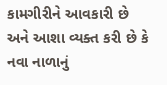કામગીરીને આવકારી છે અને આશા વ્યક્ત કરી છે કે નવા નાળાનું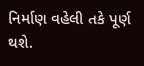નિર્માણ વહેલી તકે પૂર્ણ થશે.